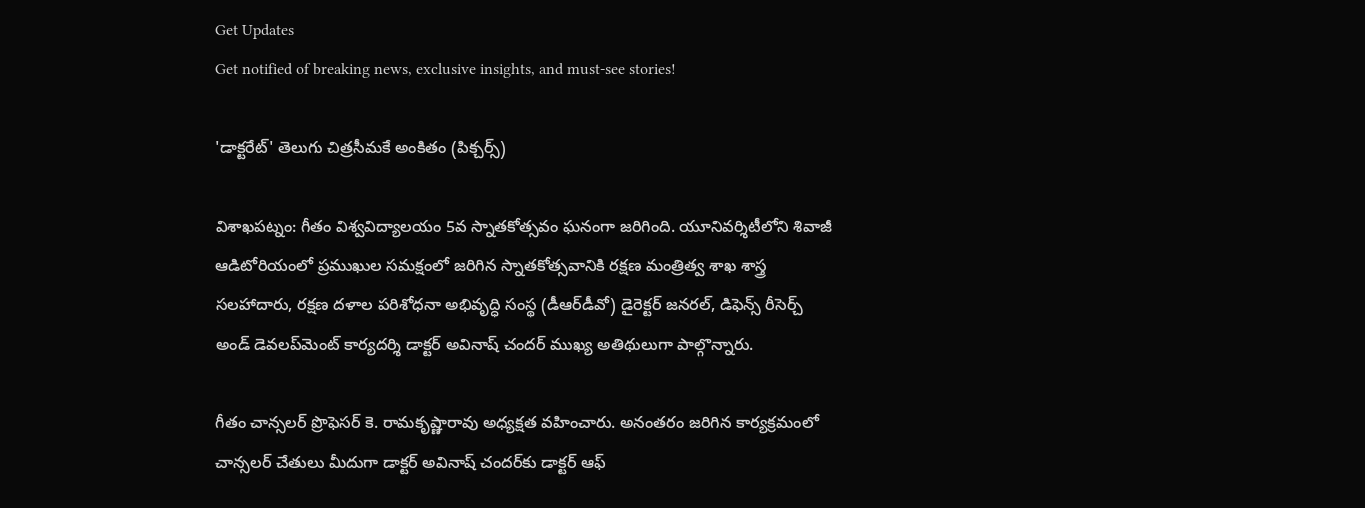Get Updates
Get notified of breaking news, exclusive insights, and must-see stories!

'డాక్టరేట్' తెలుగు చిత్రసీమకే అంకితం (పిక్చర్స్)

విశాఖపట్నం: గీతం విశ్వవిద్యాలయం 5వ స్నాతకోత్సవం ఘనంగా జరిగింది. యూనివర్శిటీలోని శివాజీ ఆడిటోరియంలో ప్రముఖుల సమక్షంలో జరిగిన స్నాతకోత్సవానికి రక్షణ మంత్రిత్వ శాఖ శాస్త్ర సలహాదారు, రక్షణ దళాల పరిశోధనా అభివృద్ధి సంస్థ (డీఆర్‌డీవో) డైరెక్టర్‌ జనరల్‌, డిఫెన్స్‌ రీసెర్చ్‌ అండ్‌ డెవలప్‌మెంట్‌ కార్యదర్శి డాక్టర్‌ అవినాష్‌ చందర్‌ ముఖ్య అతిథులుగా పాల్గొన్నారు.

గీతం చాన్సలర్‌ ప్రొఫెసర్‌ కె. రామకృష్ణారావు అధ్యక్షత వహించారు. అనంతరం జరిగిన కార్యక్రమంలో చాన్సలర్‌ చేతులు మీదుగా డాక్టర్‌ అవినాష్‌ చందర్‌కు డాక్టర్‌ ఆఫ్‌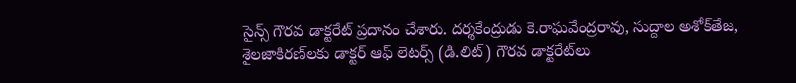సైన్స్‌ గౌరవ డాక్టరేట్‌ ప్రదానం చేశారు. దర్శకేంద్రుడు కె.రాఘవేంద్రరావు, సుద్దాల అశోక్‌తేజ, శైలజాకిరణ్‌లకు డాక్టర్‌ ఆఫ్‌ లెటర్స్‌ (డి.లిట్‌) గౌరవ డాక్టరేట్‌లు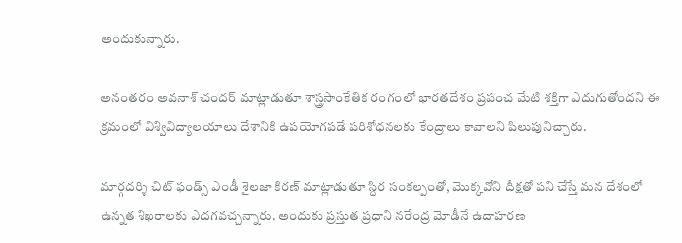అందుకున్నారు.

అనంతరం అవనాశ్ చందర్ మాట్లాడుతూ శాస్త్రసాంకేతిక రంగంలో భారతదేశం ప్రపంచ మేటి శక్తిగా ఎదుగుతోందని ఈ క్రమంలో విశ్వివిద్యాలయాలు దేశానికి ఉపయోగపడే పరిశోధనలకు కేంద్రాలు కావాలని పిలుపునిచ్చారు.

మార్గదర్శి చిట్ ఫండ్స్ ఎండీ శైలజా కిరణ్ మాట్లాడుతూ స్దిర సంకల్పంతో, మొక్కవోని దీక్షతో పని చేస్తే మన దేశంలో ఉన్నత శిఖరాలకు ఎదగవచ్చన్నారు. అందుకు ప్రస్తుత ప్రధాని నరేంద్ర మోడీనే ఉదాహరణ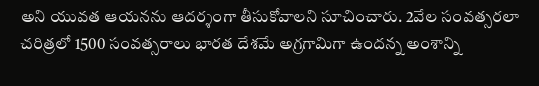అని యువత ఆయనను ఆదర్శంగా తీసుకోవాలని సూచించారు. 2వేల సంవత్సరలా చరిత్రలో 1500 సంవత్సరాలు భారత దేశమే అగ్రగామిగా ఉందన్న అంశాన్ని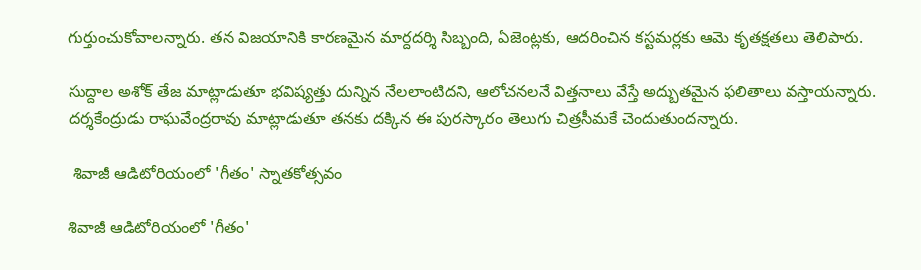గుర్తుంచుకోవాలన్నారు. తన విజయానికి కారణమైన మార్దదర్శి సిబ్బంది, ఏజెంట్లకు, ఆదరించిన కస్టమర్లకు ఆమె కృతక్షతలు తెలిపారు.

సుద్దాల అశోక్ తేజ మాట్లాడుతూ భవిష్యత్తు దున్నిన నేలలాంటిదని, ఆలోచనలనే విత్తనాలు వేస్తే అద్బుతమైన ఫలితాలు వస్తాయన్నారు. దర్శకేంద్రుడు రాఘవేంద్రరావు మాట్లాడుతూ తనకు దక్కిన ఈ పురస్కారం తెలుగు చిత్రసీమకే చెందుతుందన్నారు.

 శివాజీ ఆడిటోరియంలో 'గీతం' స్నాతకోత్సవం

శివాజీ ఆడిటోరియంలో 'గీతం'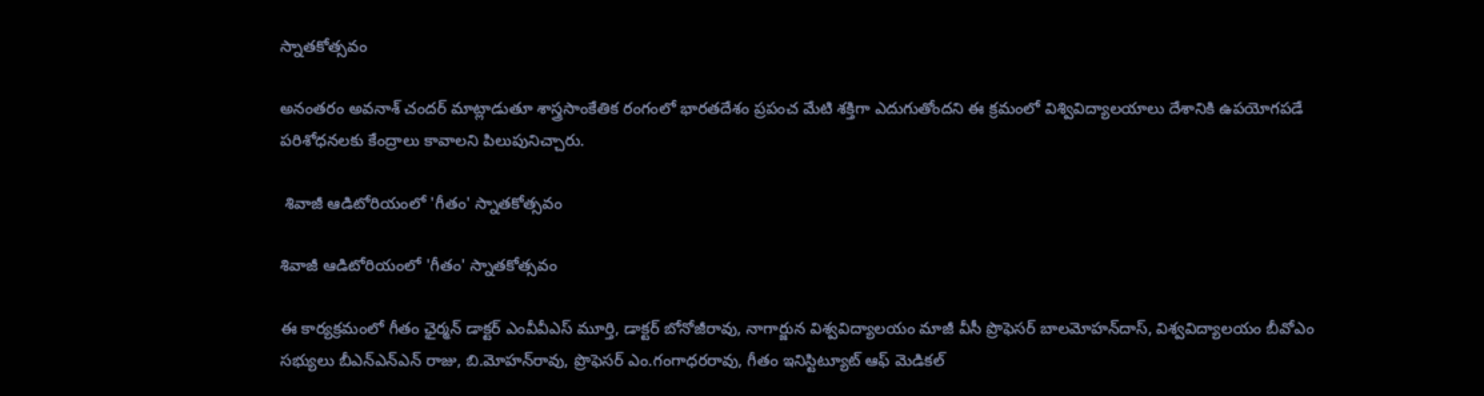స్నాతకోత్సవం

అనంతరం అవనాశ్ చందర్ మాట్లాడుతూ శాస్త్రసాంకేతిక రంగంలో భారతదేశం ప్రపంచ మేటి శక్తిగా ఎదుగుతోందని ఈ క్రమంలో విశ్వివిద్యాలయాలు దేశానికి ఉపయోగపడే పరిశోధనలకు కేంద్రాలు కావాలని పిలుపునిచ్చారు.

 శివాజీ ఆడిటోరియంలో 'గీతం' స్నాతకోత్సవం

శివాజీ ఆడిటోరియంలో 'గీతం' స్నాతకోత్సవం

ఈ కార్యక్రమంలో గీతం ఛైర్మన్ డాక్టర్‌ ఎంవీవీఎస్‌ మూర్తి, డాక్టర్‌ బోనోజీరావు, నాగార్జున విశ్వవిద్యాలయం మాజీ వీసీ ప్రొఫెసర్‌ బాలమోహన్‌దాస్‌, విశ్వవిద్యాలయం బీవోఎం సభ్యులు బీఎన్‌ఎన్‌ఎన్‌ రాజు, బి.మోహన్‌రావు, ప్రొఫెసర్‌ ఎం.గంగాధరరావు, గీతం ఇనిస్టిట్యూట్‌ ఆఫ్‌ మెడికల్‌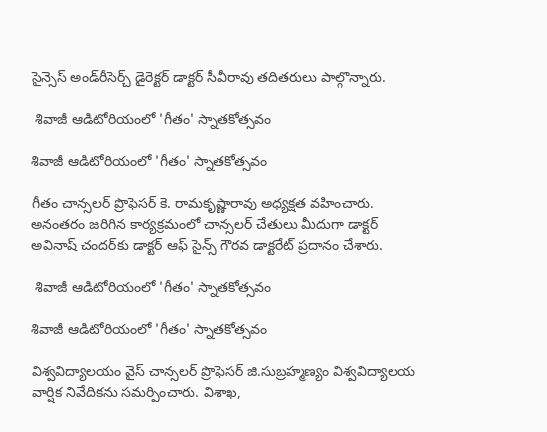సైన్సెస్‌ అండ్‌రీసెర్చ్‌ డైరెక్టర్‌ డాక్టర్‌ సీవీరావు తదితరులు పాల్గొన్నారు.

 శివాజీ ఆడిటోరియంలో 'గీతం' స్నాతకోత్సవం

శివాజీ ఆడిటోరియంలో 'గీతం' స్నాతకోత్సవం

గీతం చాన్సలర్‌ ప్రొఫెసర్‌ కె. రామకృష్ణారావు అధ్యక్షత వహించారు. అనంతరం జరిగిన కార్యక్రమంలో చాన్సలర్‌ చేతులు మీదుగా డాక్టర్‌ అవినాష్‌ చందర్‌కు డాక్టర్‌ ఆఫ్‌ సైన్స్‌ గౌరవ డాక్టరేట్‌ ప్రదానం చేశారు.

 శివాజీ ఆడిటోరియంలో 'గీతం' స్నాతకోత్సవం

శివాజీ ఆడిటోరియంలో 'గీతం' స్నాతకోత్సవం

విశ్వవిద్యాలయం వైస్‌ చాన్సలర్‌ ప్రొఫెసర్‌ జి.సుబ్రహ్మణ్యం విశ్వవిద్యాలయ వార్షిక నివేదికను సమర్పించారు. విశాఖ,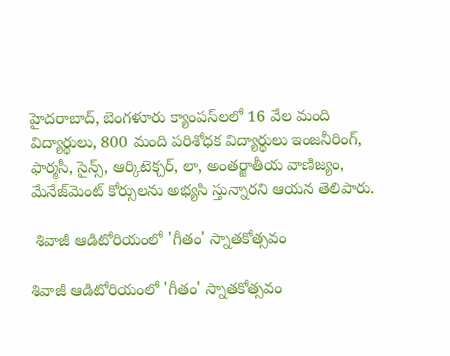హైదరాబాద్‌, బెంగళూరు క్యాంపస్‌లలో 16 వేల మంది విద్యార్థులు, 800 మంది పరిశోధక విద్యార్థులు ఇంజనీరింగ్‌, ఫార్మసీ, సైన్స్‌, ఆర్కిటెక్చర్‌, లా, అంతర్జాతీయ వాణిజ్యం, మేనేజ్‌మెంట్‌ కోర్సులను అభ్యసి స్తున్నారని ఆయన తెలిపారు.

 శివాజీ ఆడిటోరియంలో 'గీతం' స్నాతకోత్సవం

శివాజీ ఆడిటోరియంలో 'గీతం' స్నాతకోత్సవం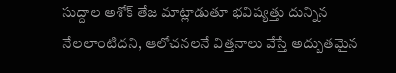సుద్దాల అశోక్ తేజ మాట్లాడుతూ భవిష్యత్తు దున్నిన నేలలాంటిదని, ఆలోచనలనే విత్తనాలు వేస్తే అద్బుతమైన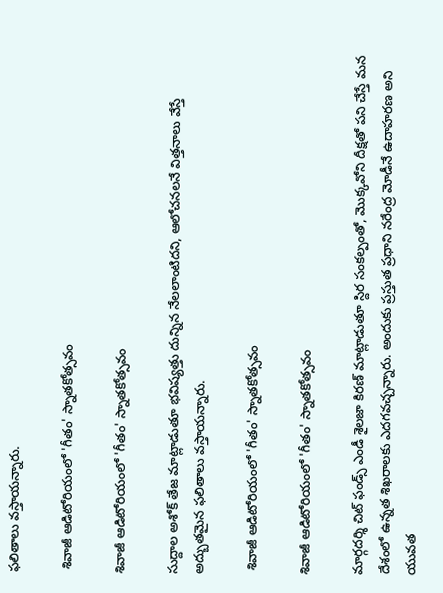ఫలితాలు వస్తాయన్నారు.

 శివాజీ ఆడిటోరియంలో 'గీతం' స్నాతకోత్సవం

శివాజీ ఆడిటోరియంలో 'గీతం' స్నాతకోత్సవం

సుద్దాల అశోక్ తేజ మాట్లాడుతూ భవిష్యత్తు దున్నిన నేలలాంటిదని, ఆలోచనలనే విత్తనాలు వేస్తే అద్బుతమైన ఫలితాలు వస్తాయన్నారు.

 శివాజీ ఆడిటోరియంలో 'గీతం' స్నాతకోత్సవం

శివాజీ ఆడిటోరియంలో 'గీతం' స్నాతకోత్సవం

మార్గదర్శి చిట్ ఫండ్స్ ఎండీ శైలజా కిరణ్ మాట్లాడుతూ స్దిర సంకల్పంతో, మొక్కవోని దీక్షతో పని చేస్తే మన దేశంలో ఉన్నత శిఖరాలకు ఎదగవచ్చన్నారు. అందుకు ప్రస్తుత ప్రధాని నరేంద్ర మోడీనే ఉదాహరణ అని యువత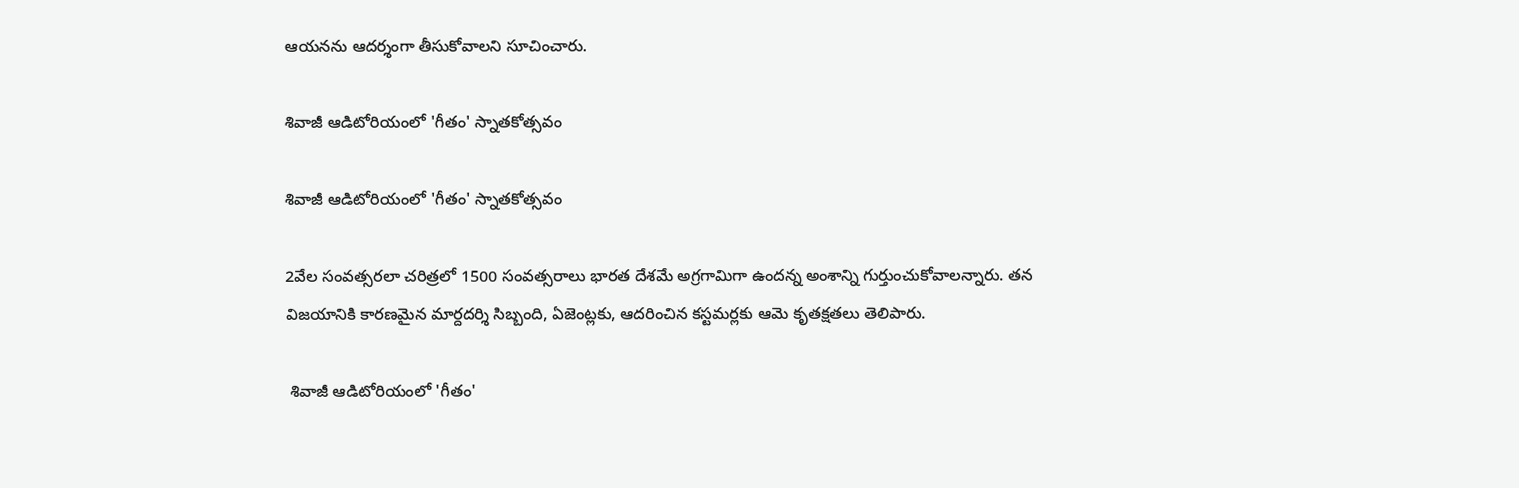ఆయనను ఆదర్శంగా తీసుకోవాలని సూచించారు.

శివాజీ ఆడిటోరియంలో 'గీతం' స్నాతకోత్సవం

శివాజీ ఆడిటోరియంలో 'గీతం' స్నాతకోత్సవం

2వేల సంవత్సరలా చరిత్రలో 1500 సంవత్సరాలు భారత దేశమే అగ్రగామిగా ఉందన్న అంశాన్ని గుర్తుంచుకోవాలన్నారు. తన విజయానికి కారణమైన మార్దదర్శి సిబ్బంది, ఏజెంట్లకు, ఆదరించిన కస్టమర్లకు ఆమె కృతక్షతలు తెలిపారు.

 శివాజీ ఆడిటోరియంలో 'గీతం'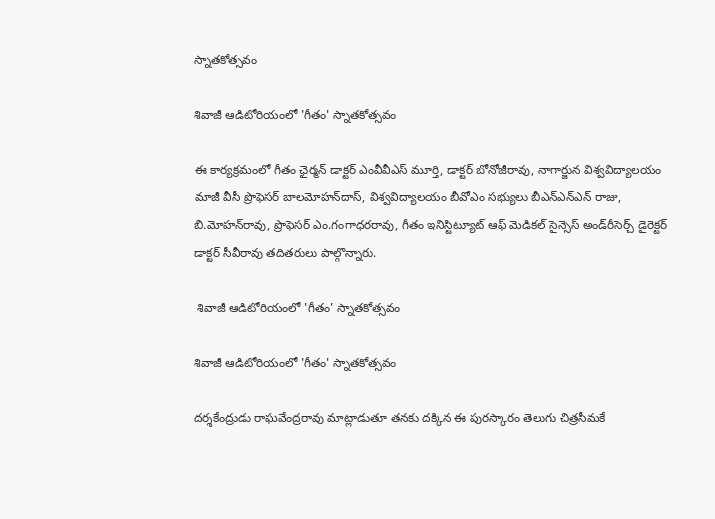స్నాతకోత్సవం

శివాజీ ఆడిటోరియంలో 'గీతం' స్నాతకోత్సవం

ఈ కార్యక్రమంలో గీతం ఛైర్మన్ డాక్టర్‌ ఎంవీవీఎస్‌ మూర్తి, డాక్టర్‌ బోనోజీరావు, నాగార్జున విశ్వవిద్యాలయం మాజీ వీసీ ప్రొఫెసర్‌ బాలమోహన్‌దాస్‌, విశ్వవిద్యాలయం బీవోఎం సభ్యులు బీఎన్‌ఎన్‌ఎన్‌ రాజు, బి.మోహన్‌రావు, ప్రొఫెసర్‌ ఎం.గంగాధరరావు, గీతం ఇనిస్టిట్యూట్‌ ఆఫ్‌ మెడికల్‌ సైన్సెస్‌ అండ్‌రీసెర్చ్‌ డైరెక్టర్‌ డాక్టర్‌ సీవీరావు తదితరులు పాల్గొన్నారు.

 శివాజీ ఆడిటోరియంలో 'గీతం' స్నాతకోత్సవం

శివాజీ ఆడిటోరియంలో 'గీతం' స్నాతకోత్సవం

దర్శకేంద్రుడు రాఘవేంద్రరావు మాట్లాడుతూ తనకు దక్కిన ఈ పురస్కారం తెలుగు చిత్రసీమకే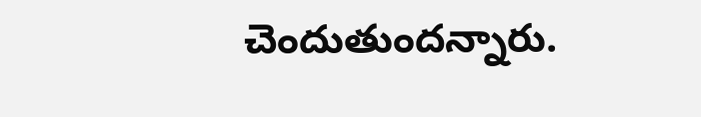చెందుతుందన్నారు.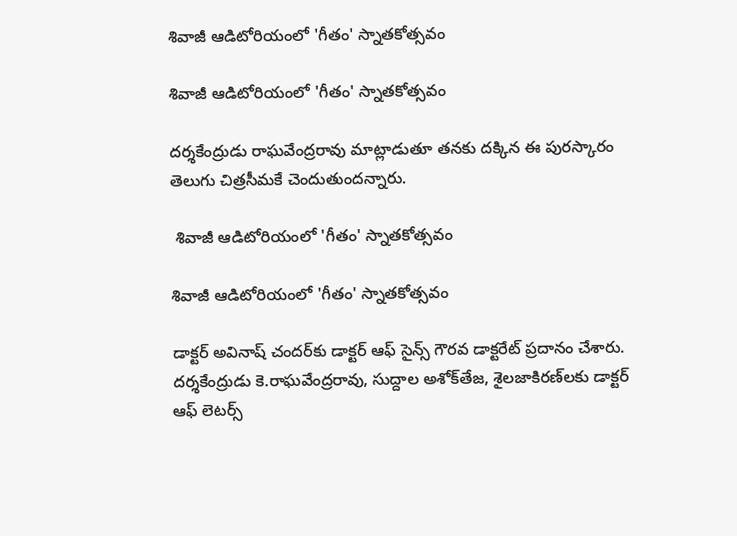శివాజీ ఆడిటోరియంలో 'గీతం' స్నాతకోత్సవం

శివాజీ ఆడిటోరియంలో 'గీతం' స్నాతకోత్సవం

దర్శకేంద్రుడు రాఘవేంద్రరావు మాట్లాడుతూ తనకు దక్కిన ఈ పురస్కారం తెలుగు చిత్రసీమకే చెందుతుందన్నారు.

 శివాజీ ఆడిటోరియంలో 'గీతం' స్నాతకోత్సవం

శివాజీ ఆడిటోరియంలో 'గీతం' స్నాతకోత్సవం

డాక్టర్‌ అవినాష్‌ చందర్‌కు డాక్టర్‌ ఆఫ్‌ సైన్స్‌ గౌరవ డాక్టరేట్‌ ప్రదానం చేశారు. దర్శకేంద్రుడు కె.రాఘవేంద్రరావు, సుద్దాల అశోక్‌తేజ, శైలజాకిరణ్‌లకు డాక్టర్‌ ఆఫ్‌ లెటర్స్‌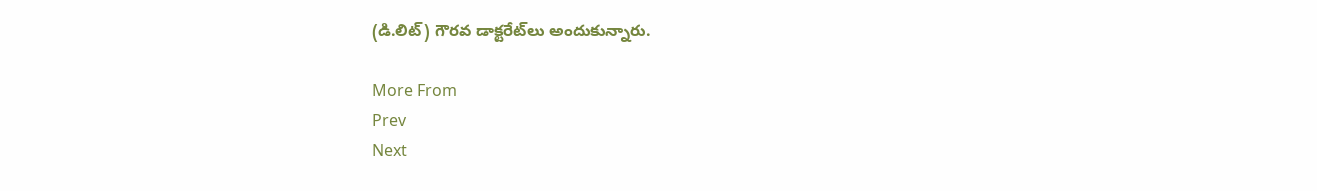(డి.లిట్‌) గౌరవ డాక్టరేట్‌లు అందుకున్నారు.

More From
Prev
Next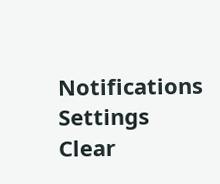Notifications
Settings
Clear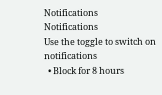Notifications
Notifications
Use the toggle to switch on notifications
  • Block for 8 hours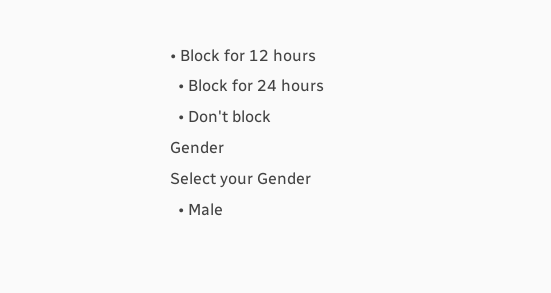• Block for 12 hours
  • Block for 24 hours
  • Don't block
Gender
Select your Gender
  • Male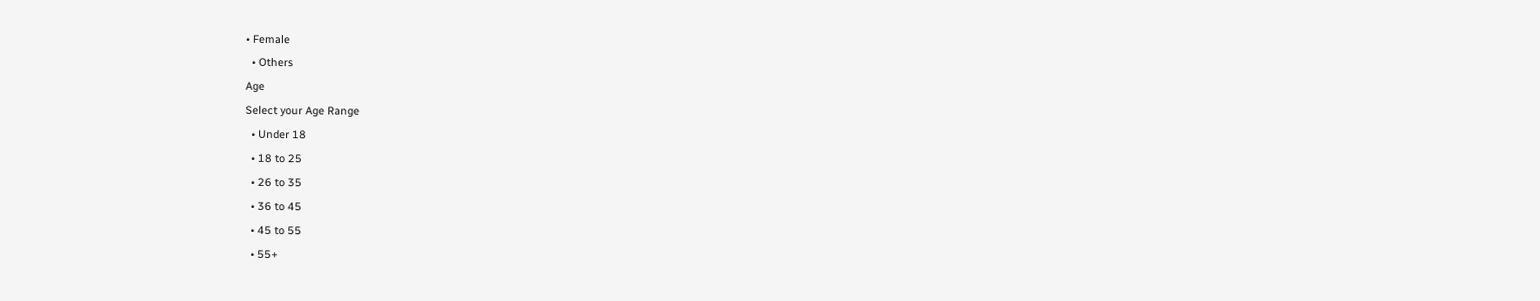• Female
  • Others
Age
Select your Age Range
  • Under 18
  • 18 to 25
  • 26 to 35
  • 36 to 45
  • 45 to 55
  • 55+